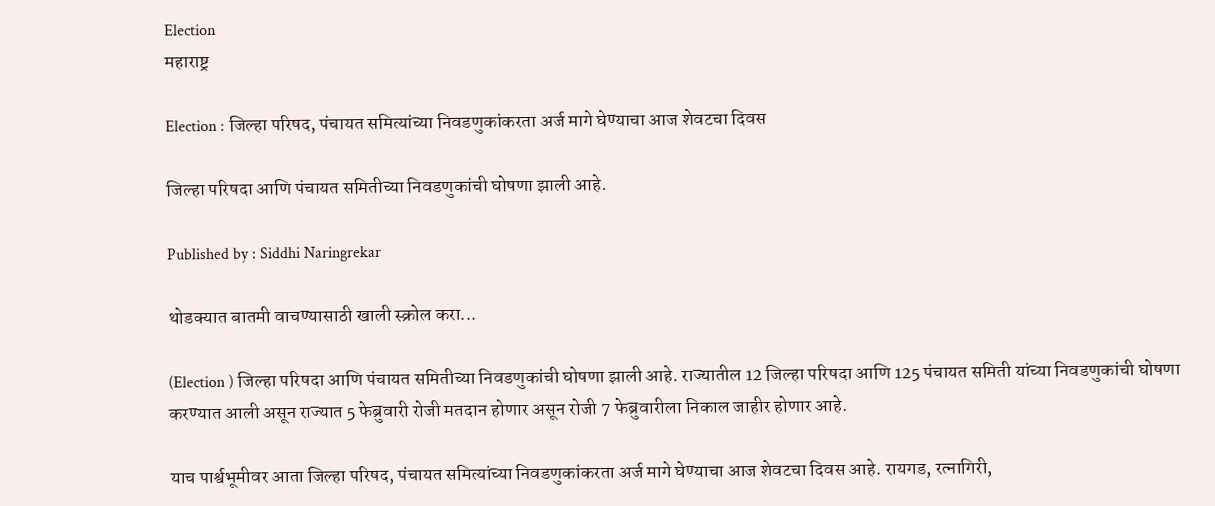Election
महाराष्ट्र

Election : जिल्हा परिषद, पंचायत समित्यांच्या निवडणुकांकरता अर्ज मागे घेण्याचा आज शेवटचा दिवस

जिल्हा परिषदा आणि पंचायत समितीच्या निवडणुकांची घोषणा झाली आहे.

Published by : Siddhi Naringrekar

थोडक्यात बातमी वाचण्यासाठी खाली स्क्रोल करा...

(Election ) जिल्हा परिषदा आणि पंचायत समितीच्या निवडणुकांची घोषणा झाली आहे. राज्यातील 12 जिल्हा परिषदा आणि 125 पंचायत समिती यांच्या निवडणुकांची घोषणा करण्यात आली असून राज्यात 5 फेब्रुवारी रोजी मतदान होणार असून रोजी 7 फेब्रुवारीला निकाल जाहीर होणार आहे.

याच पार्श्वभूमीवर आता जिल्हा परिषद, पंचायत समित्यांच्या निवडणुकांकरता अर्ज मागे घेण्याचा आज शेवटचा दिवस आहे. रायगड, रत्नागिरी,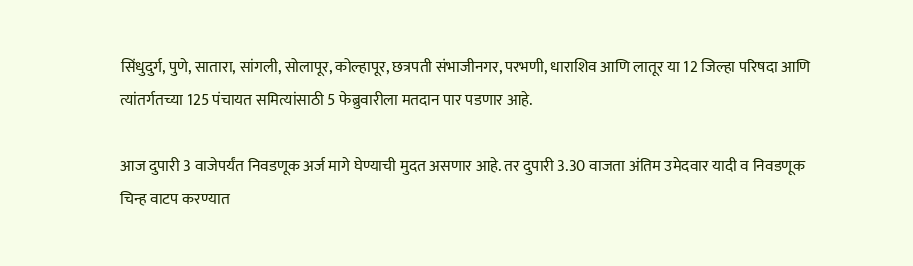सिंधुदुर्ग, पुणे, सातारा, सांगली, सोलापूर, कोल्हापूर, छत्रपती संभाजीनगर, परभणी, धाराशिव आणि लातूर या 12 जिल्हा परिषदा आणि त्यांतर्गतच्या 125 पंचायत समित्यांसाठी 5 फेब्रुवारीला मतदान पार पडणार आहे.

आज दुपारी 3 वाजेपर्यंत निवडणूक अर्ज मागे घेण्याची मुदत असणार आहे. तर दुपारी 3.30 वाजता अंतिम उमेदवार यादी व निवडणूक चिन्ह वाटप करण्यात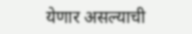येणार असल्याची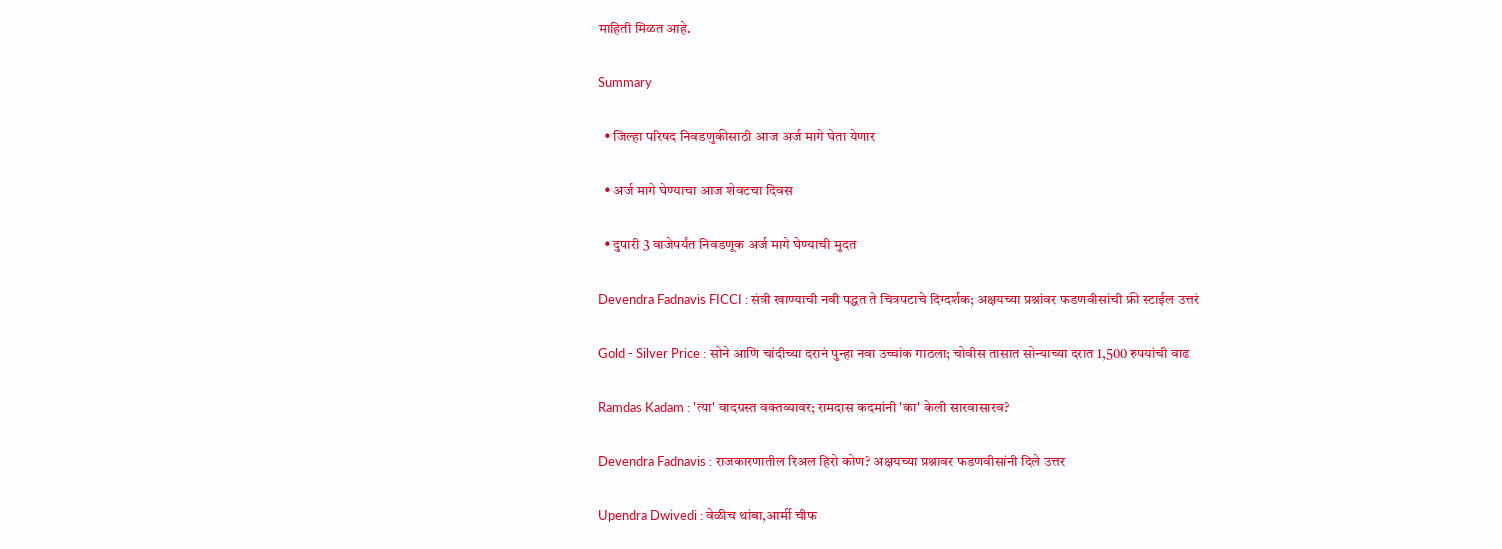माहिती मिळत आहे.

Summary

  • जिल्हा परिषद निवडणुकीसाठी आज अर्ज मागे घेता येणार

  • अर्ज मागे घेण्याचा आज शेवटचा दिवस

  • दुपारी 3 वाजेपर्यंत निवडणूक अर्ज मागे घेण्याची मुदत

Devendra Fadnavis FICCI : संत्री खाण्याची नवी पद्धत ते चित्रपटाचे दिग्दर्शक; अक्षयच्या प्रश्नांवर फडणवीसांची फ्री स्टाईल उत्तरं

Gold - Silver Price : सोने आणि चांदीच्या दरानं पुन्हा नवा उच्चांक गाठला; चोवीस तासात सोन्याच्या दरात 1,500 रुपयांची वाढ

Ramdas Kadam : 'त्या' वादग्रस्त वक्तव्यावर; रामदास कदमांनी 'का' केली सारवासारव?

Devendra Fadnavis : राजकारणातील रिअल हिरो कोण? अक्षयच्या प्रश्नावर फडणवीसांनी दिले उत्तर

Upendra Dwivedi : वेळीच थांबा,आर्मी चीफ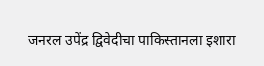जनरल उपेंद्र द्विवेदीचा पाकिस्तानला इशारा